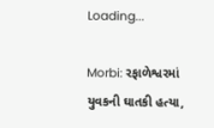Loading...

Morbi: રફાળેશ્વરમાં યુવકની ઘાતકી હત્યા,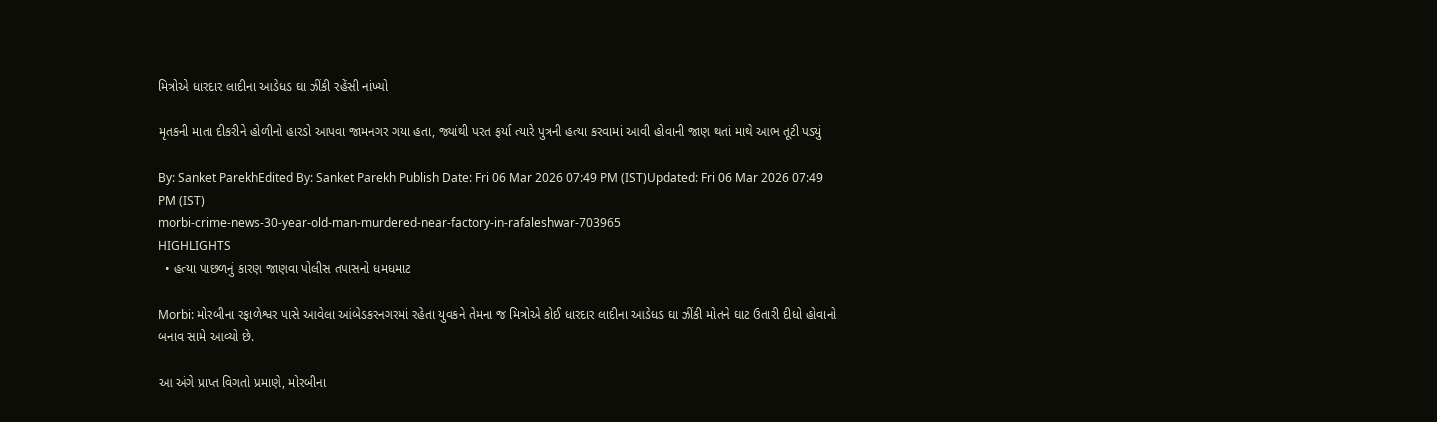મિત્રોએ ધારદાર લાદીના આડેધડ ઘા ઝીંકી રહેંસી નાંખ્યો

મૃતકની માતા દીકરીને હોળીનો હારડો આપવા જામનગર ગયા હતા, જ્યાંથી પરત ફર્યા ત્યારે પુત્રની હત્યા કરવામાં આવી હોવાની જાણ થતાં માથે આભ તૂટી પડ્યું

By: Sanket ParekhEdited By: Sanket Parekh Publish Date: Fri 06 Mar 2026 07:49 PM (IST)Updated: Fri 06 Mar 2026 07:49 PM (IST)
morbi-crime-news-30-year-old-man-murdered-near-factory-in-rafaleshwar-703965
HIGHLIGHTS
  • હત્યા પાછળનું કારણ જાણવા પોલીસ તપાસનો ધમધમાટ

Morbi: મોરબીના રફાળેશ્વર પાસે આવેલા આંબેડકરનગરમાં રહેતા યુવકને તેમના જ મિત્રોએ કોઈ ધારદાર લાદીના આડેધડ ઘા ઝીંકી મોતને ઘાટ ઉતારી દીધો હોવાનો બનાવ સામે આવ્યો છે.

આ અંગે પ્રાપ્ત વિગતો પ્રમાણે, મોરબીના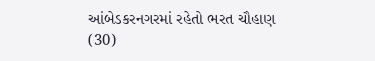આંબેડકરનગરમાં રહેતો ભરત ચૌહાણ (30)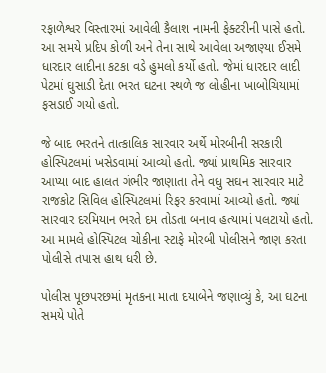રફાળેશ્વર વિસ્તારમાં આવેલી કૈલાશ નામની ફેક્ટરીની પાસે હતો. આ સમયે પ્રદિપ કોળી અને તેના સાથે આવેલા અજાણ્યા ઈસમે ધારદાર લાદીના કટકા વડે હુમલો કર્યો હતો. જેમાં ધારદાર લાદી પેટમાં ઘુસાડી દેતા ભરત ઘટના સ્થળે જ લોહીના ખાબોચિયામાં ફસડાઈ ગયો હતો.

જે બાદ ભરતને તાત્કાલિક સારવાર અર્થે મોરબીની સરકારી હોસ્પિટલમાં ખસેડવામાં આવ્યો હતો. જ્યાં પ્રાથમિક સારવાર આપ્યા બાદ હાલત ગંભીર જાણાતા તેને વધુ સઘન સારવાર માટે રાજકોટ સિવિલ હોસ્પિટલમાં રિફર કરવામાં આવ્યો હતો. જ્યાં સારવાર દરમિયાન ભરતે દમ તોડતા બનાવ હત્યામાં પલટાયો હતો. આ મામલે હોસ્પિટલ ચોકીના સ્ટાફે મોરબી પોલીસને જાણ કરતા પોલીસે તપાસ હાથ ધરી છે.

પોલીસ પૂછપરછમાં મૃતકના માતા દયાબેને જણાવ્યું કે, આ ઘટના સમયે પોતે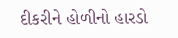દીકરીને હોળીનો હારડો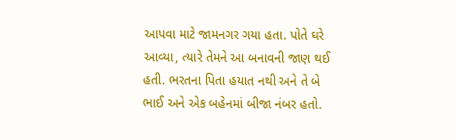આપવા માટે જામનગર ગયા હતા. પોતે ઘરે આવ્યા, ત્યારે તેમને આ બનાવની જાણ થઈ હતી. ભરતના પિતા હયાત નથી અને તે બે ભાઈ અને એક બહેનમાં બીજા નંબર હતો.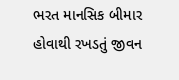ભરત માનસિક બીમાર હોવાથી રખડતું જીવન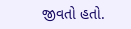જીવતો હતો.